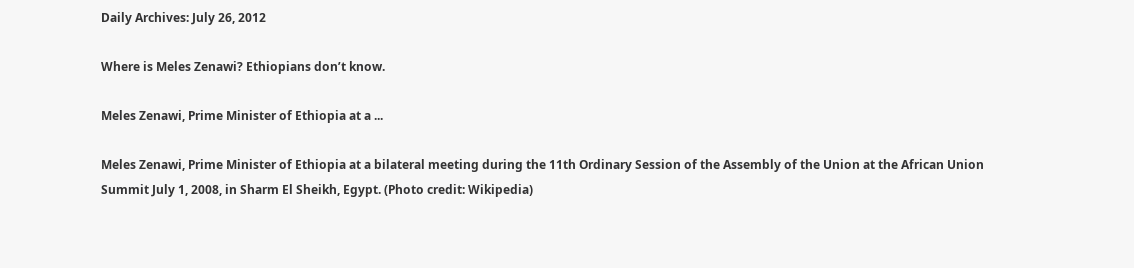Daily Archives: July 26, 2012

Where is Meles Zenawi? Ethiopians don’t know.

Meles Zenawi, Prime Minister of Ethiopia at a ...

Meles Zenawi, Prime Minister of Ethiopia at a bilateral meeting during the 11th Ordinary Session of the Assembly of the Union at the African Union Summit July 1, 2008, in Sharm El Sheikh, Egypt. (Photo credit: Wikipedia)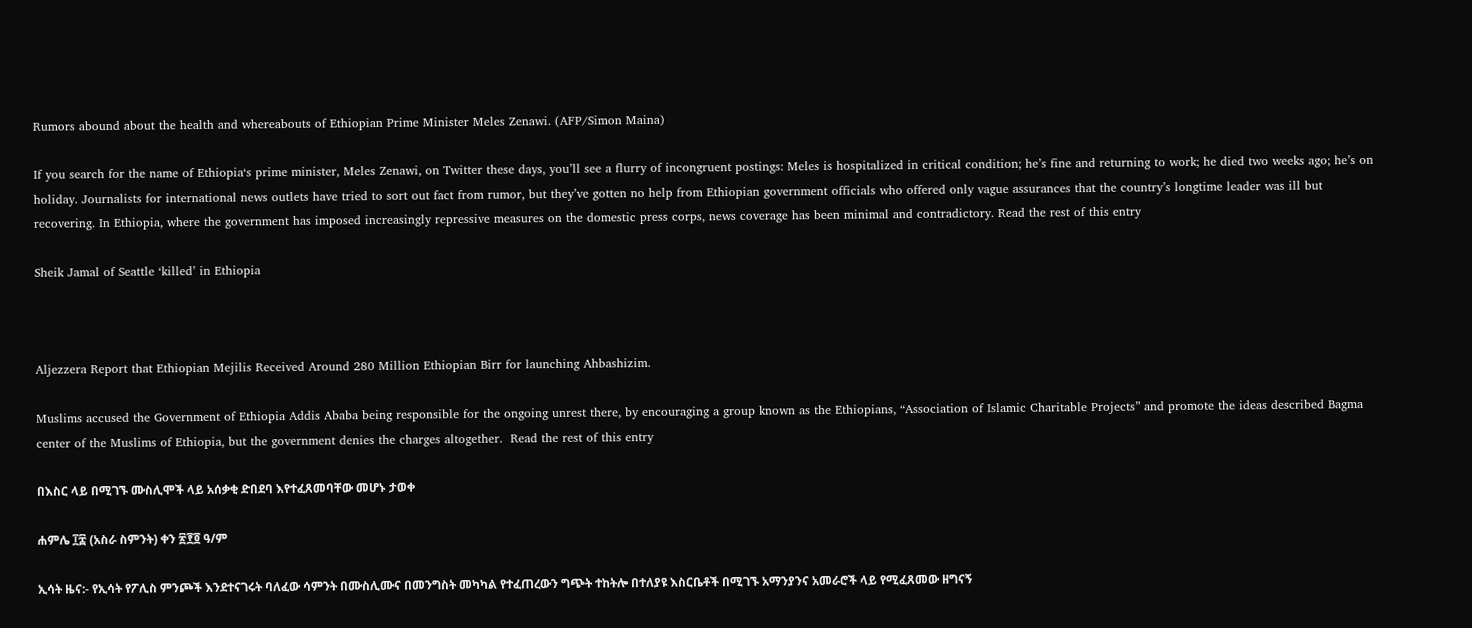Rumors abound about the health and whereabouts of Ethiopian Prime Minister Meles Zenawi. (AFP/Simon Maina)

If you search for the name of Ethiopia‘s prime minister, Meles Zenawi, on Twitter these days, you’ll see a flurry of incongruent postings: Meles is hospitalized in critical condition; he’s fine and returning to work; he died two weeks ago; he’s on holiday. Journalists for international news outlets have tried to sort out fact from rumor, but they’ve gotten no help from Ethiopian government officials who offered only vague assurances that the country’s longtime leader was ill but recovering. In Ethiopia, where the government has imposed increasingly repressive measures on the domestic press corps, news coverage has been minimal and contradictory. Read the rest of this entry

Sheik Jamal of Seattle ‘killed’ in Ethiopia



Aljezzera Report that Ethiopian Mejilis Received Around 280 Million Ethiopian Birr for launching Ahbashizim.

Muslims accused the Government of Ethiopia Addis Ababa being responsible for the ongoing unrest there, by encouraging a group known as the Ethiopians, “Association of Islamic Charitable Projects” and promote the ideas described Bagma center of the Muslims of Ethiopia, but the government denies the charges altogether.  Read the rest of this entry

በእስር ላይ በሚገኙ ሙስሊሞች ላይ አሰቃቂ ድበደባ እየተፈጸመባቸው መሆኑ ታወቀ

ሐምሌ ፲፰ (አስራ ስምንት) ቀን ፳፻፬ ዓ/ም

ኢሳት ዜና:- የኢሳት የፖሊስ ምንጮች እንደተናገሩት ባለፈው ሳምንት በሙስሊሙና በመንግስት መካካል የተፈጠረውን ግጭት ተከትሎ በተለያዩ እስርቤቶች በሚገኙ አማንያንና አመራሮች ላይ የሚፈጸመው ዘግናኝ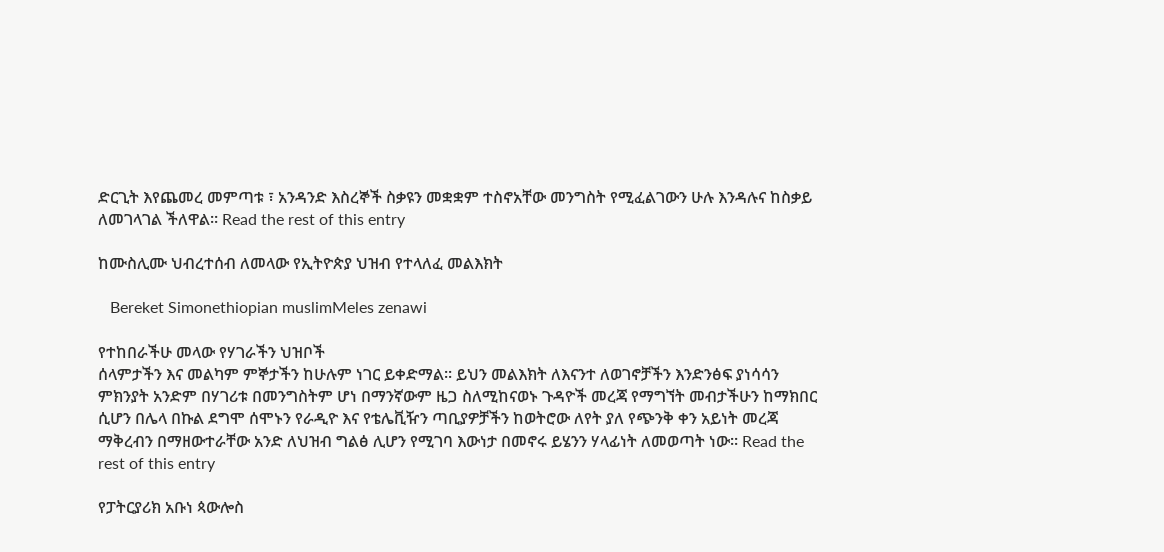ድርጊት እየጨመረ መምጣቱ ፣ አንዳንድ እስረኞች ስቃዩን መቋቋም ተስኖአቸው መንግስት የሚፈልገውን ሁሉ እንዳሉና ከስቃይ ለመገላገል ችለዋል። Read the rest of this entry

ከሙስሊሙ ህብረተሰብ ለመላው የኢትዮጵያ ህዝብ የተላለፈ መልእክት

   Bereket Simonethiopian muslimMeles zenawi

የተከበራችሁ መላው የሃገራችን ህዝቦች
ሰላምታችን እና መልካም ምኞታችን ከሁሉም ነገር ይቀድማል፡፡ ይህን መልእክት ለእናንተ ለወገኖቻችን እንድንፅፍ ያነሳሳን ምክንያት አንድም በሃገሪቱ በመንግስትም ሆነ በማንኛውም ዜጋ ስለሚከናወኑ ጉዳዮች መረጃ የማግኘት መብታችሁን ከማክበር ሲሆን በሌላ በኩል ደግሞ ሰሞኑን የራዲዮ እና የቴሌቪዥን ጣቢያዎቻችን ከወትሮው ለየት ያለ የጭንቅ ቀን አይነት መረጃ ማቅረብን በማዘውተራቸው አንድ ለህዝብ ግልፅ ሊሆን የሚገባ እውነታ በመኖሩ ይሄንን ሃላፊነት ለመወጣት ነው፡፡ Read the rest of this entry

የፓትርያሪክ አቡነ ጳውሎስ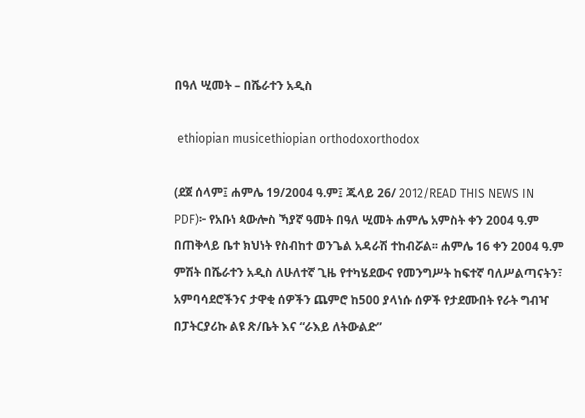በዓለ ሢመት – በሼራተን አዲስ

 ethiopian musicethiopian orthodoxorthodox

(ደጀ ሰላም፤ ሐምሌ 19/2004 ዓ.ም፤ ጁላይ 26/ 2012/READ THIS NEWS IN PDF)፦ የአቡነ ጳውሎስ ኻያኛ ዓመት በዓለ ሢመት ሐምሌ አምስት ቀን 2004 ዓ.ም በጠቅላይ ቤተ ክህነት የስብከተ ወንጌል አዳራሽ ተከብሯል፡፡ ሐምሌ 16 ቀን 2004 ዓ.ም ምሽት በሼራተን አዲስ ለሁለተኛ ጊዜ የተካሄደውና የመንግሥት ከፍተኛ ባለሥልጣናትን፣ አምባሳደሮችንና ታዋቂ ሰዎችን ጨምሮ ከ500 ያላነሱ ሰዎች የታደሙበት የራት ግብዣ በፓትርያሪኩ ልዩ ጽ/ቤት እና “ራእይ ለትውልድ”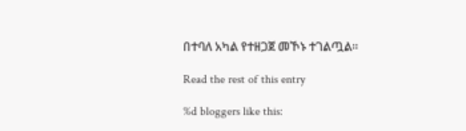በተባለ አካል የተዘጋጀ መኾኑ ተገልጧል፡፡

Read the rest of this entry

%d bloggers like this: